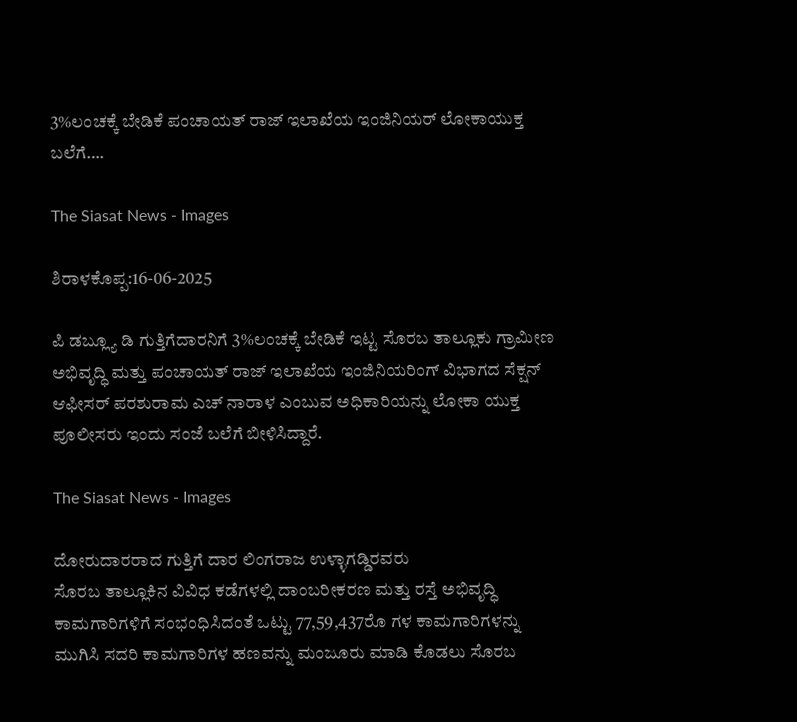3%ಲಂಚಕ್ಕೆ ಬೇಡಿಕೆ ಪಂಚಾಯತ್ ರಾಜ್ ಇಲಾಖೆಯ ಇಂಜಿನಿಯರ್ ಲೋಕಾಯುಕ್ತ ಬಲೆಗೆ….

The Siasat News - Images

ಶಿರಾಳಕೊಪ್ಪ:16-06-2025

ಪಿ ಡಬ್ಲ್ಯೂ ಡಿ ಗುತ್ತಿಗೆದಾರನಿಗೆ 3%ಲಂಚಕ್ಕೆ ಬೇಡಿಕೆ ಇಟ್ಟ ಸೊರಬ ತಾಲ್ಲೂಕು ಗ್ರಾಮೀಣ ಅಭಿವೃದ್ಧಿ ಮತ್ತು ಪಂಚಾಯತ್ ರಾಜ್ ಇಲಾಖೆಯ ಇಂಜಿನಿಯರಿಂಗ್ ವಿಭಾಗದ ಸೆಕ್ಷನ್ ಆಫೀಸರ್ ಪರಶುರಾಮ ಎಚ್ ನಾರಾಳ ಎಂಬುವ ಅಧಿಕಾರಿಯನ್ನು ಲೋಕಾ ಯುಕ್ತ ಪೂಲೀಸರು ಇಂದು ಸಂಜೆ ಬಲೆಗೆ ಬೀಳಿಸಿದ್ದಾರೆ.

The Siasat News - Images

ದೋರುದಾರರಾದ ಗುತ್ತಿಗೆ ದಾರ ಲಿಂಗರಾಜ ಉಳ್ಳಾಗಡ್ಡಿರವರು
ಸೊರಬ ತಾಲ್ಲೂಕಿನ ವಿವಿಧ ಕಡೆಗಳಲ್ಲಿ ದಾಂಬರೀಕರಣ ಮತ್ತು ರಸ್ತೆ ಅಭಿವೃದ್ಧಿ ಕಾಮಗಾರಿಗಳಿಗೆ ಸಂಭಂಧಿಸಿದಂತೆ ಒಟ್ಟು 77,59,437ರೊ ಗಳ ಕಾಮಗಾರಿಗಳನ್ನು ಮುಗಿಸಿ ಸದರಿ ಕಾಮಗಾರಿಗಳ ಹಣವನ್ನು ಮಂಜೂರು ಮಾಡಿ ಕೊಡಲು ಸೊರಬ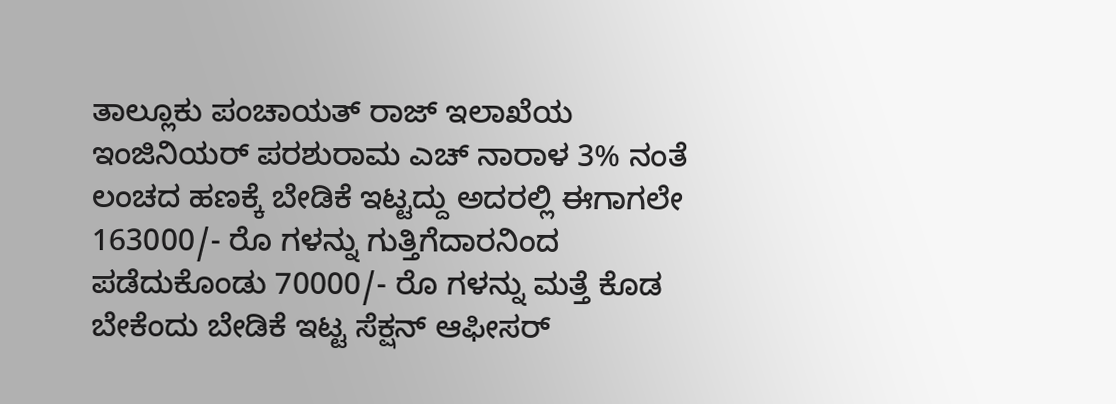ತಾಲ್ಲೂಕು ಪಂಚಾಯತ್ ರಾಜ್ ಇಲಾಖೆಯ ಇಂಜಿನಿಯರ್ ಪರಶುರಾಮ ಎಚ್ ನಾರಾಳ 3% ನಂತೆ ಲಂಚದ ಹಣಕ್ಕೆ ಬೇಡಿಕೆ ಇಟ್ಟದ್ದು ಅದರಲ್ಲಿ ಈಗಾಗಲೇ 163000/- ರೊ ಗಳನ್ನು ಗುತ್ತಿಗೆದಾರನಿಂದ ಪಡೆದುಕೊಂಡು 70000/- ರೊ ಗಳನ್ನು ಮತ್ತೆ ಕೊಡ ಬೇಕೆಂದು ಬೇಡಿಕೆ ಇಟ್ಟ ಸೆಕ್ಷನ್ ಆಫೀಸರ್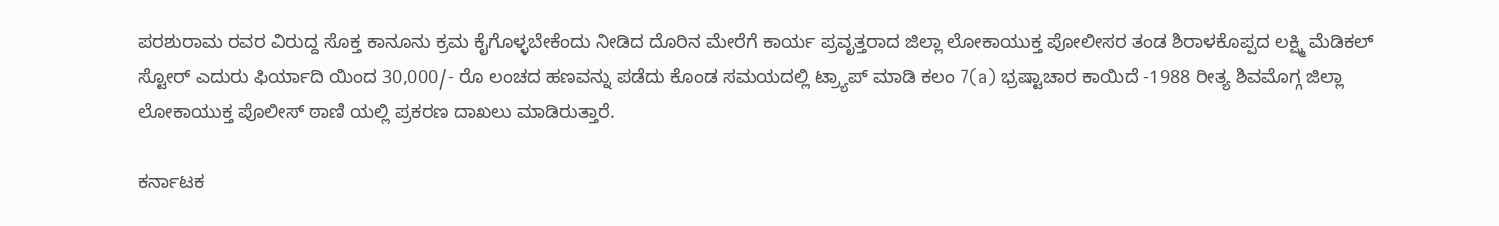ಪರಶುರಾಮ ರವರ ವಿರುದ್ದ ಸೊಕ್ತ ಕಾನೂನು ಕ್ರಮ ಕೈಗೊಳ್ಳಬೇಕೆಂದು ನೀಡಿದ ದೊರಿನ ಮೇರೆಗೆ ಕಾರ್ಯ ಪ್ರವೃತ್ತರಾದ ಜಿಲ್ಲಾ ಲೋಕಾಯುಕ್ತ ಪೋಲೀಸರ ತಂಡ ಶಿರಾಳಕೊಪ್ಪದ ಲಕ್ಷ್ಮಿ ಮೆಡಿಕಲ್ ಸ್ಟೋರ್ ಎದುರು ಫಿರ್ಯಾದಿ ಯಿಂದ 30,000/- ರೊ ಲಂಚದ ಹಣವನ್ನು ಪಡೆದು ಕೊಂಡ ಸಮಯದಲ್ಲಿ ಟ್ರ್ಯಾಪ್ ಮಾಡಿ ಕಲಂ 7(a) ಭ್ರಷ್ಟಾಚಾರ ಕಾಯಿದೆ -1988 ರೀತ್ಯ ಶಿವಮೊಗ್ಗ ಜಿಲ್ಲಾ ಲೋಕಾಯುಕ್ತ ಪೊಲೀಸ್ ಠಾಣಿ ಯಲ್ಲಿ ಪ್ರಕರಣ ದಾಖಲು ಮಾಡಿರುತ್ತಾರೆ.

ಕರ್ನಾಟಕ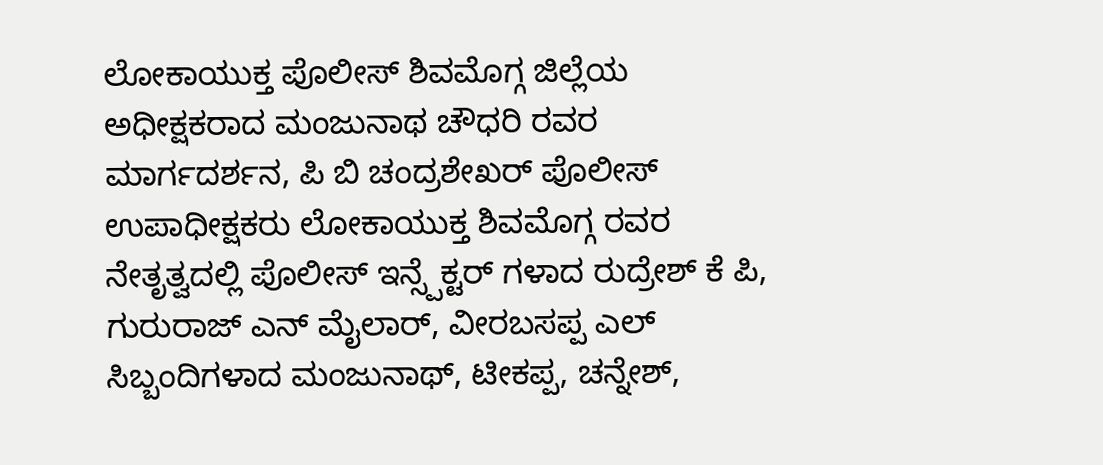ಲೋಕಾಯುಕ್ತ ಪೊಲೀಸ್ ಶಿವಮೊಗ್ಗ ಜಿಲ್ಲೆಯ ಅಧೀಕ್ಷಕರಾದ ಮಂಜುನಾಥ ಚೌಧರಿ ರವರ ಮಾರ್ಗದರ್ಶನ, ಪಿ ಬಿ ಚಂದ್ರಶೇಖರ್ ಪೊಲೀಸ್ ಉಪಾಧೀಕ್ಷಕರು ಲೋಕಾಯುಕ್ತ ಶಿವಮೊಗ್ಗ ರವರ ನೇತೃತ್ವದಲ್ಲಿ ಪೊಲೀಸ್ ಇನ್ಸ್ಪೆಕ್ಟರ್ ಗಳಾದ ರುದ್ರೇಶ್ ಕೆ ಪಿ, ಗುರುರಾಜ್ ಎನ್ ಮೈಲಾರ್, ವೀರಬಸಪ್ಪ ಎಲ್ ಸಿಬ್ಬಂದಿಗಳಾದ ಮಂಜುನಾಥ್, ಟೀಕಪ್ಪ, ಚನ್ನೇಶ್,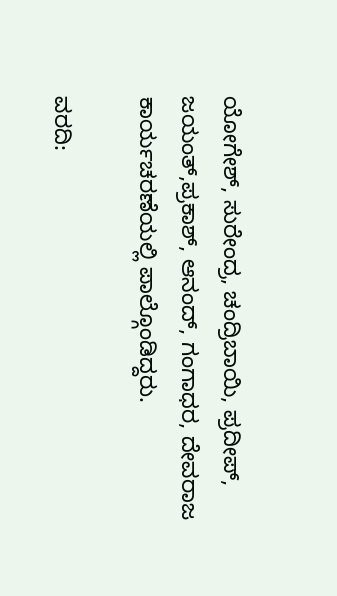ಯೋಗೇಶ್, ಸುರೇಂದ್ರ, ಚಂದ್ರಿಬಾಯಿ, ಪ್ರದೀಪ್, ಜಯಂತ್,ಪ್ರಕಾಶ್, ಆನಂದ್, ಗಂಗಾಧರ, ದೇವರಾಜ ಕಾರ್ಯಚರಣೆಯಲ್ಲಿ ಪಾಲ್ಗೊಂಡಿದ್ದರು.

ವರದಿ: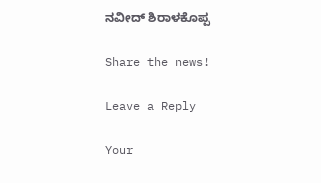ನವೀದ್ ಶಿರಾಳಕೊಪ್ಪ

Share the news!

Leave a Reply

Your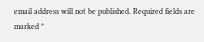email address will not be published. Required fields are marked *